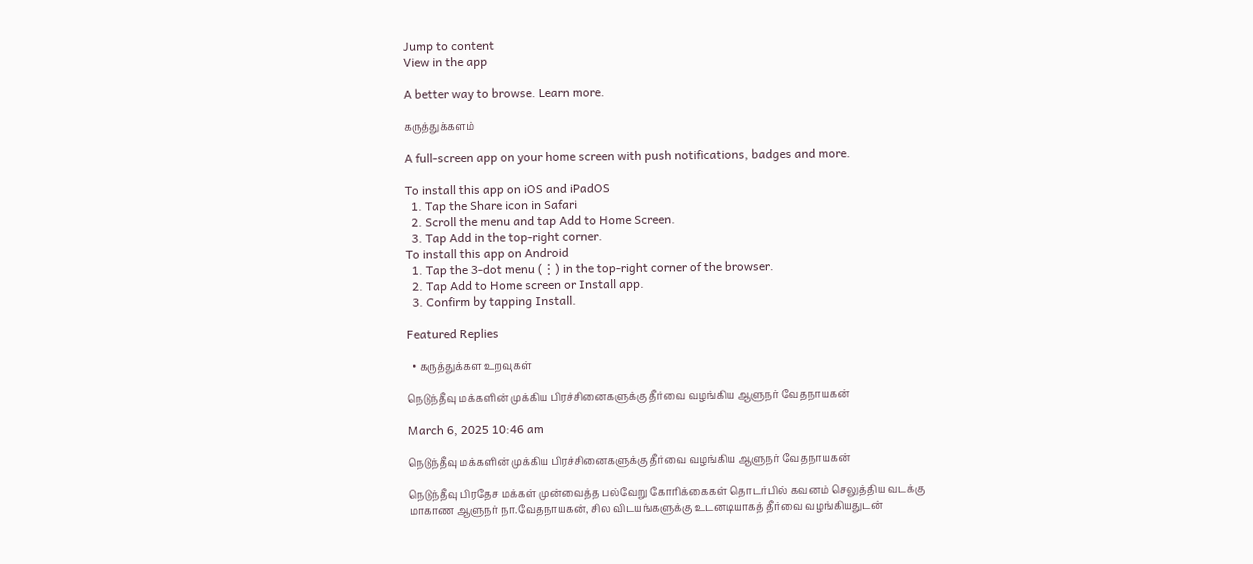Jump to content
View in the app

A better way to browse. Learn more.

கருத்துக்களம்

A full-screen app on your home screen with push notifications, badges and more.

To install this app on iOS and iPadOS
  1. Tap the Share icon in Safari
  2. Scroll the menu and tap Add to Home Screen.
  3. Tap Add in the top-right corner.
To install this app on Android
  1. Tap the 3-dot menu (⋮) in the top-right corner of the browser.
  2. Tap Add to Home screen or Install app.
  3. Confirm by tapping Install.

Featured Replies

  • கருத்துக்கள உறவுகள்

நெடுந்தீவு மக்களின் முக்கிய பிரச்சினைகளுக்கு தீர்வை வழங்கிய ஆளுநர் வேதநாயகன்

March 6, 2025 10:46 am

நெடுந்தீவு மக்களின் முக்கிய பிரச்சினைகளுக்கு தீர்வை வழங்கிய ஆளுநர் வேதநாயகன்

நெடுந்தீவு பிரதேச மக்கள் முன்வைத்த பல்வேறு கோரிக்கைகள் தொடர்பில் கவனம் செலுத்திய வடக்கு மாகாண ஆளுநர் நா.வேதநாயகன், சில விடயங்களுக்கு உடனடியாகத் தீர்வை வழங்கியதுடன்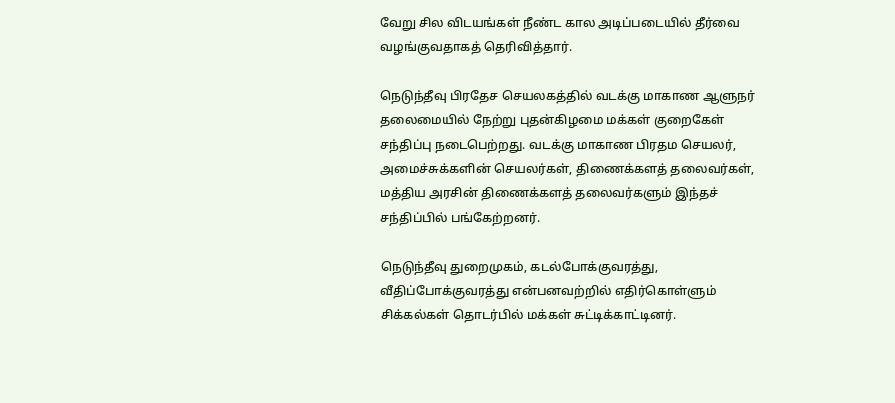வேறு சில விடயங்கள் நீண்ட கால அடிப்படையில் தீர்வை வழங்குவதாகத் தெரிவித்தார்.

நெடுந்தீவு பிரதேச செயலகத்தில் வடக்கு மாகாண ஆளுநர் தலைமையில் நேற்று புதன்கிழமை மக்கள் குறைகேள் சந்திப்பு நடைபெற்றது. வடக்கு மாகாண பிரதம செயலர், அமைச்சுக்களின் செயலர்கள், திணைக்களத் தலைவர்கள், மத்திய அரசின் திணைக்களத் தலைவர்களும் இந்தச் சந்திப்பில் பங்கேற்றனர்.

நெடுந்தீவு துறைமுகம், கடல்போக்குவரத்து, வீதிப்போக்குவரத்து என்பனவற்றில் எதிர்கொள்ளும் சிக்கல்கள் தொடர்பில் மக்கள் சுட்டிக்காட்டினர்.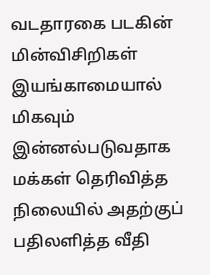வடதாரகை படகின் மின்விசிறிகள் இயங்காமையால் மிகவும் இன்னல்படுவதாக மக்கள் தெரிவித்த நிலையில் அதற்குப் பதிலளித்த வீதி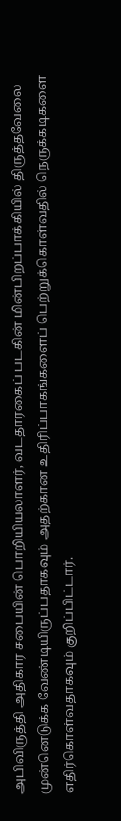அபிவிருத்தி அதிகார சபையின் பொறியியலாளர், வடதாரகைப் படகின் மின்பிறப்பாக்கியில் திருத்தவேலை முன்னெடுக்க வேண்டியிருப்பதாகவும் அதற்கான உதிரிப்பாகங்களைப் பெற்றுக்கொள்வதில் நெருக்கடிகளை எதிர்கொள்வதாகவும் குறிப்பிட்டார்.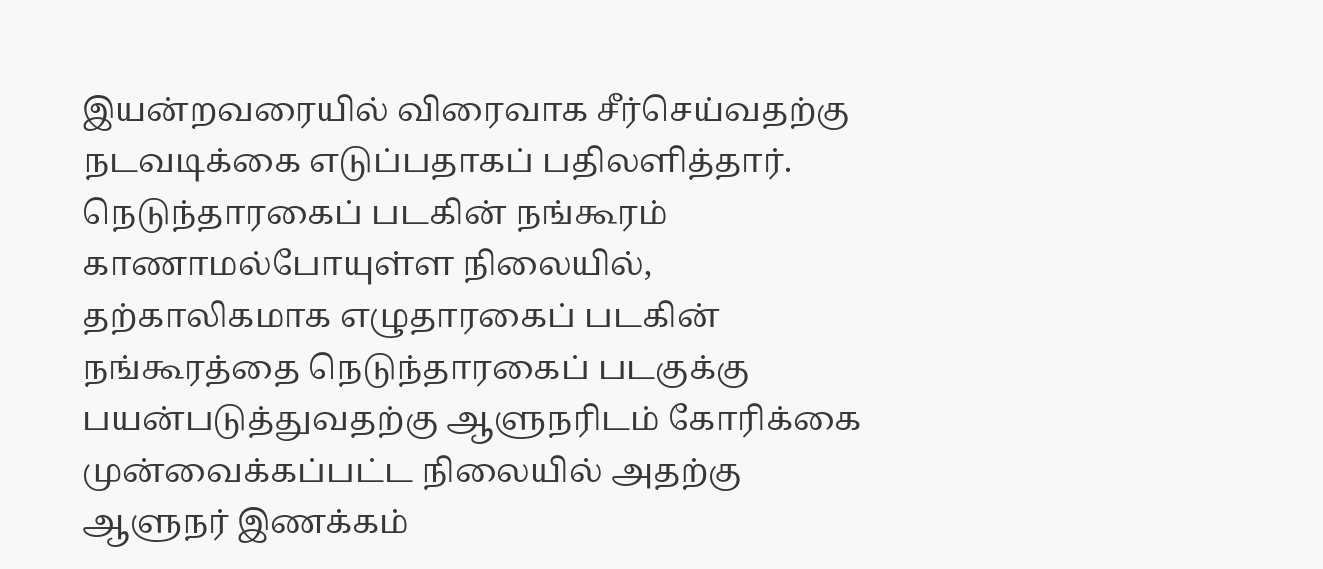இயன்றவரையில் விரைவாக சீர்செய்வதற்கு நடவடிக்கை எடுப்பதாகப் பதிலளித்தார். நெடுந்தாரகைப் படகின் நங்கூரம் காணாமல்போயுள்ள நிலையில், தற்காலிகமாக எழுதாரகைப் படகின் நங்கூரத்தை நெடுந்தாரகைப் படகுக்கு பயன்படுத்துவதற்கு ஆளுநரிடம் கோரிக்கை முன்வைக்கப்பட்ட நிலையில் அதற்கு ஆளுநர் இணக்கம்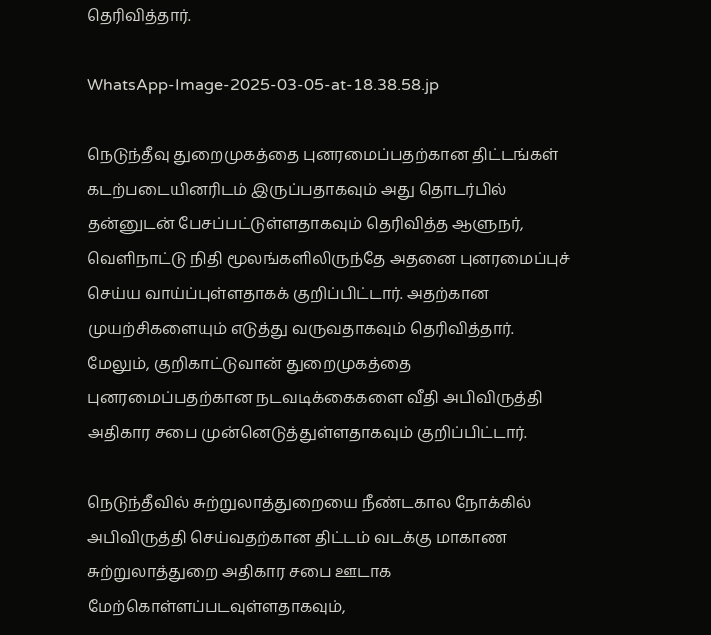தெரிவித்தார்.

WhatsApp-Image-2025-03-05-at-18.38.58.jp

நெடுந்தீவு துறைமுகத்தை புனரமைப்பதற்கான திட்டங்கள் கடற்படையினரிடம் இருப்பதாகவும் அது தொடர்பில் தன்னுடன் பேசப்பட்டுள்ளதாகவும் தெரிவித்த ஆளுநர், வெளிநாட்டு நிதி மூலங்களிலிருந்தே அதனை புனரமைப்புச் செய்ய வாய்ப்புள்ளதாகக் குறிப்பிட்டார். அதற்கான முயற்சிகளையும் எடுத்து வருவதாகவும் தெரிவித்தார். மேலும், குறிகாட்டுவான் துறைமுகத்தை புனரமைப்பதற்கான நடவடிக்கைகளை வீதி அபிவிருத்தி அதிகார சபை முன்னெடுத்துள்ளதாகவும் குறிப்பிட்டார்.

நெடுந்தீவில் சுற்றுலாத்துறையை நீண்டகால நோக்கில் அபிவிருத்தி செய்வதற்கான திட்டம் வடக்கு மாகாண சுற்றுலாத்துறை அதிகார சபை ஊடாக மேற்கொள்ளப்படவுள்ளதாகவும்,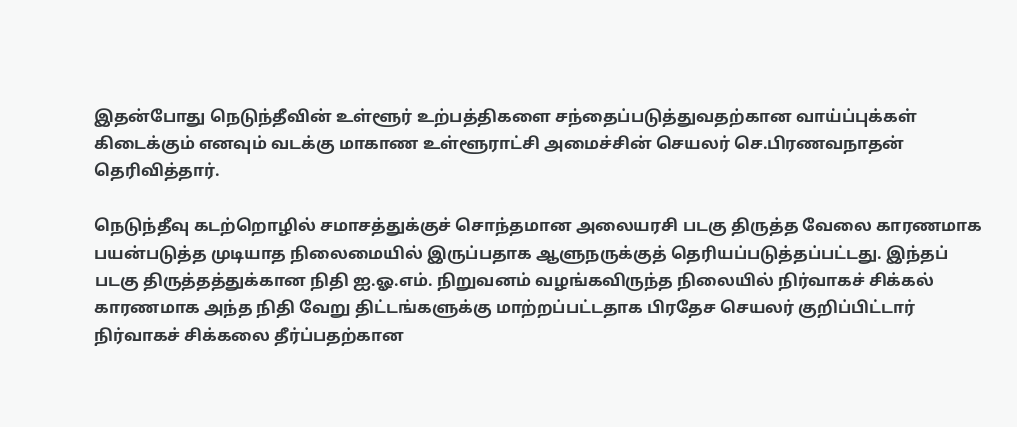இதன்போது நெடுந்தீவின் உள்ளூர் உற்பத்திகளை சந்தைப்படுத்துவதற்கான வாய்ப்புக்கள் கிடைக்கும் எனவும் வடக்கு மாகாண உள்ளூராட்சி அமைச்சின் செயலர் செ.பிரணவநாதன் தெரிவித்தார்.

நெடுந்தீவு கடற்றொழில் சமாசத்துக்குச் சொந்தமான அலையரசி படகு திருத்த வேலை காரணமாக பயன்படுத்த முடியாத நிலைமையில் இருப்பதாக ஆளுநருக்குத் தெரியப்படுத்தப்பட்டது. இந்தப் படகு திருத்தத்துக்கான நிதி ஐ.ஓ.எம். நிறுவனம் வழங்கவிருந்த நிலையில் நிர்வாகச் சிக்கல் காரணமாக அந்த நிதி வேறு திட்டங்களுக்கு மாற்றப்பட்டதாக பிரதேச செயலர் குறிப்பிட்டார் நிர்வாகச் சிக்கலை தீர்ப்பதற்கான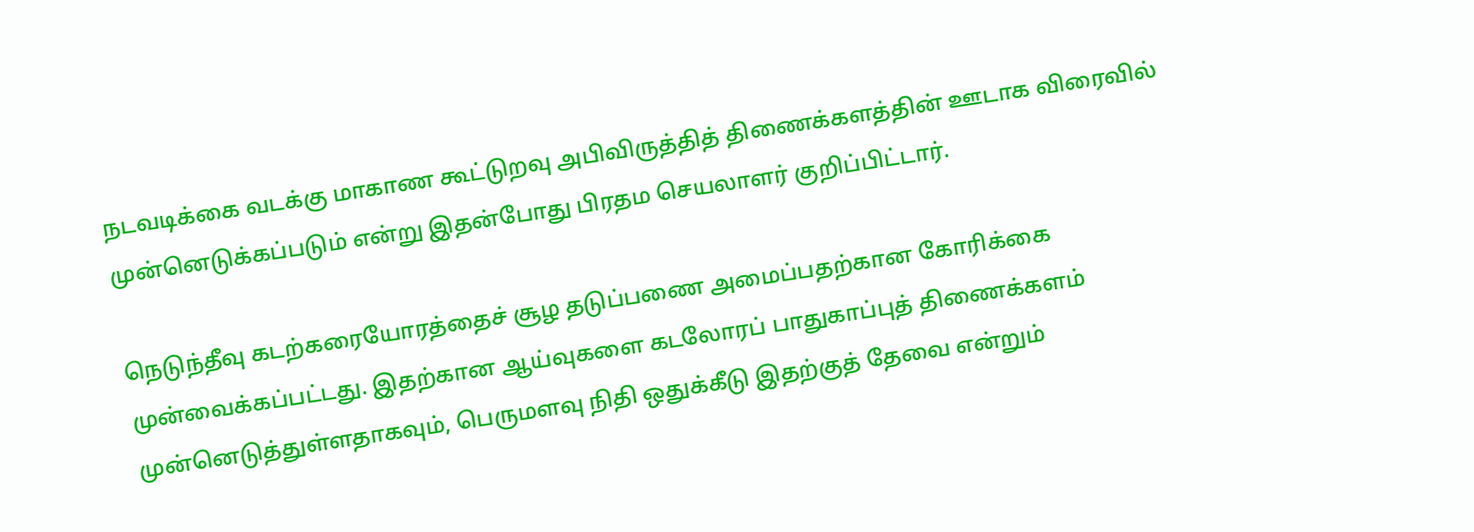நடவடிக்கை வடக்கு மாகாண கூட்டுறவு அபிவிருத்தித் திணைக்களத்தின் ஊடாக விரைவில் முன்னெடுக்கப்படும் என்று இதன்போது பிரதம செயலாளர் குறிப்பிட்டார்.

நெடுந்தீவு கடற்கரையோரத்தைச் சூழ தடுப்பணை அமைப்பதற்கான கோரிக்கை முன்வைக்கப்பட்டது. இதற்கான ஆய்வுகளை கடலோரப் பாதுகாப்புத் திணைக்களம் முன்னெடுத்துள்ளதாகவும், பெருமளவு நிதி ஒதுக்கீடு இதற்குத் தேவை என்றும்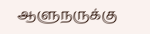ஆளுநருக்கு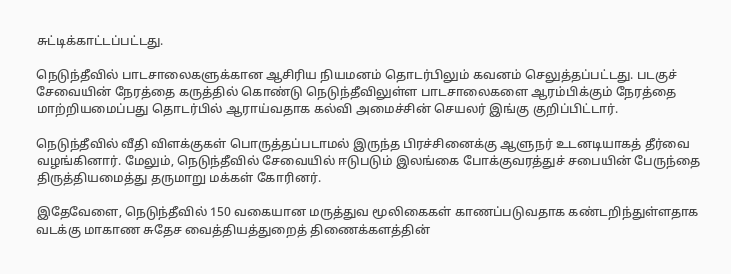சுட்டிக்காட்டப்பட்டது.

நெடுந்தீவில் பாடசாலைகளுக்கான ஆசிரிய நியமனம் தொடர்பிலும் கவனம் செலுத்தப்பட்டது. படகுச் சேவையின் நேரத்தை கருத்தில் கொண்டு நெடுந்தீவிலுள்ள பாடசாலைகளை ஆரம்பிக்கும் நேரத்தை மாற்றியமைப்பது தொடர்பில் ஆராய்வதாக கல்வி அமைச்சின் செயலர் இங்கு குறிப்பிட்டார்.

நெடுந்தீவில் வீதி விளக்குகள் பொருத்தப்படாமல் இருந்த பிரச்சினைக்கு ஆளுநர் உடனடியாகத் தீர்வை வழங்கினார். மேலும், நெடுந்தீவில் சேவையில் ஈடுபடும் இலங்கை போக்குவரத்துச் சபையின் பேருந்தை திருத்தியமைத்து தருமாறு மக்கள் கோரினர்.

இதேவேளை, நெடுந்தீவில் 150 வகையான மருத்துவ மூலிகைகள் காணப்படுவதாக கண்டறிந்துள்ளதாக வடக்கு மாகாண சுதேச வைத்தியத்துறைத் திணைக்களத்தின்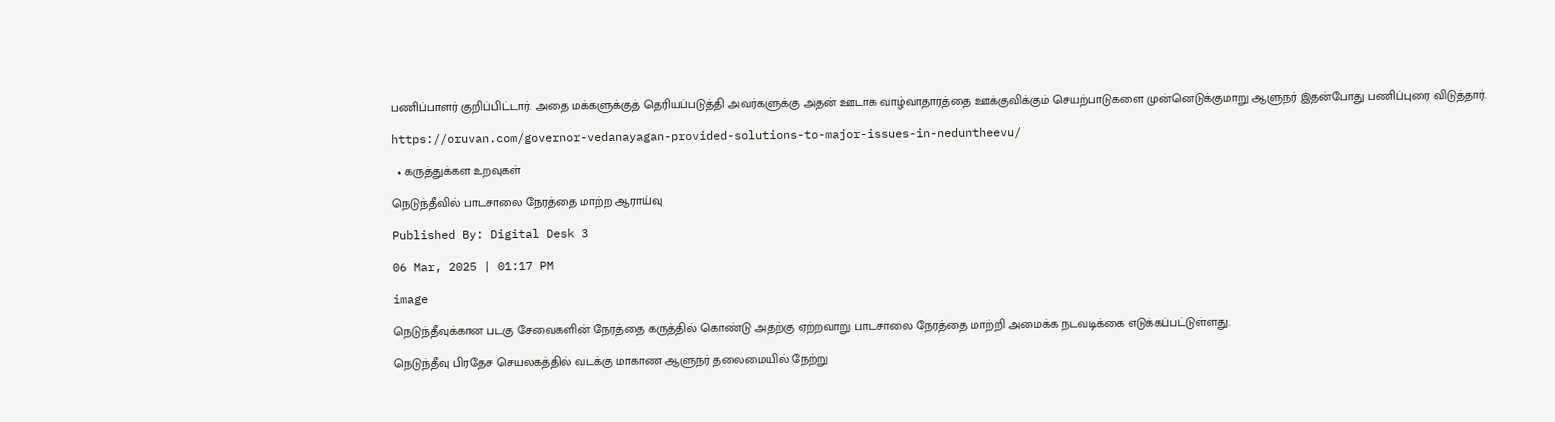பணிப்பாளர் குறிப்பிட்டார். அதை மக்களுக்குத் தெரியப்படுத்தி அவர்களுக்கு அதன் ஊடாக வாழ்வாதாரத்தை ஊக்குவிக்கும் செயற்பாடுகளை முன்னெடுக்குமாறு ஆளுநர் இதன்போது பணிப்புரை விடுத்தார்.

https://oruvan.com/governor-vedanayagan-provided-solutions-to-major-issues-in-neduntheevu/

  • கருத்துக்கள உறவுகள்

நெடுந்தீவில் பாடசாலை நேரத்தை மாற்ற ஆராய்வு

Published By: Digital Desk 3

06 Mar, 2025 | 01:17 PM

image

நெடுந்தீவுக்கான படகு சேவைகளின் நேரத்தை கருத்தில் கொண்டு அதற்கு ஏற்றவாறு பாடசாலை நேரத்தை மாற்றி அமைக்க நடவடிக்கை எடுக்கப்பட்டுள்ளது.

நெடுந்தீவு பிரதேச செயலகத்தில் வடக்கு மாகாண ஆளுநர் தலைமையில் நேற்று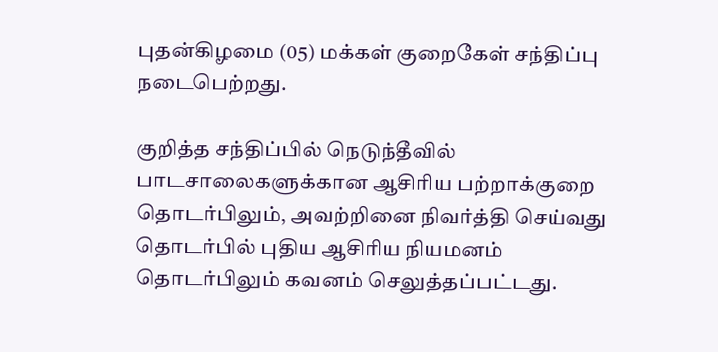புதன்கிழமை (05) மக்கள் குறைகேள் சந்திப்பு நடைபெற்றது.

குறித்த சந்திப்பில் நெடுந்தீவில் பாடசாலைகளுக்கான ஆசிரிய பற்றாக்குறை தொடர்பிலும், அவற்றினை நிவர்த்தி செய்வது தொடர்பில் புதிய ஆசிரிய நியமனம் தொடர்பிலும் கவனம் செலுத்தப்பட்டது.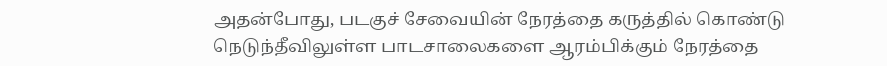அதன்போது, படகுச் சேவையின் நேரத்தை கருத்தில் கொண்டு நெடுந்தீவிலுள்ள பாடசாலைகளை ஆரம்பிக்கும் நேரத்தை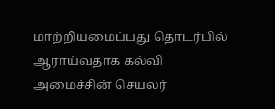மாற்றியமைப்பது தொடர்பில் ஆராய்வதாக கல்வி அமைச்சின் செயலர்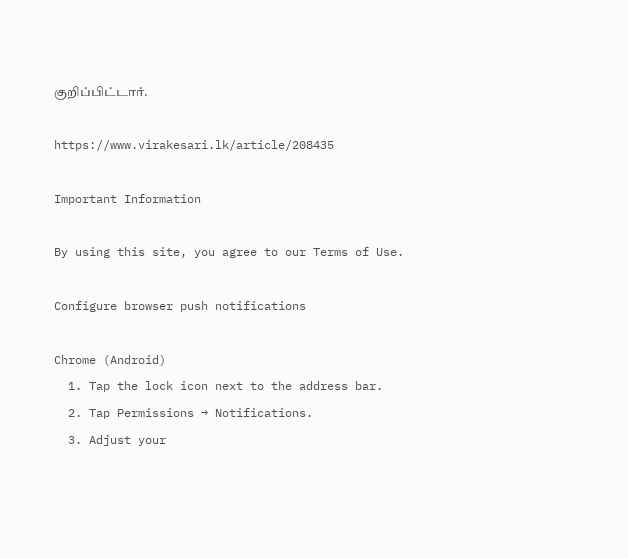குறிப்பிட்டார்.

https://www.virakesari.lk/article/208435

Important Information

By using this site, you agree to our Terms of Use.

Configure browser push notifications

Chrome (Android)
  1. Tap the lock icon next to the address bar.
  2. Tap Permissions → Notifications.
  3. Adjust your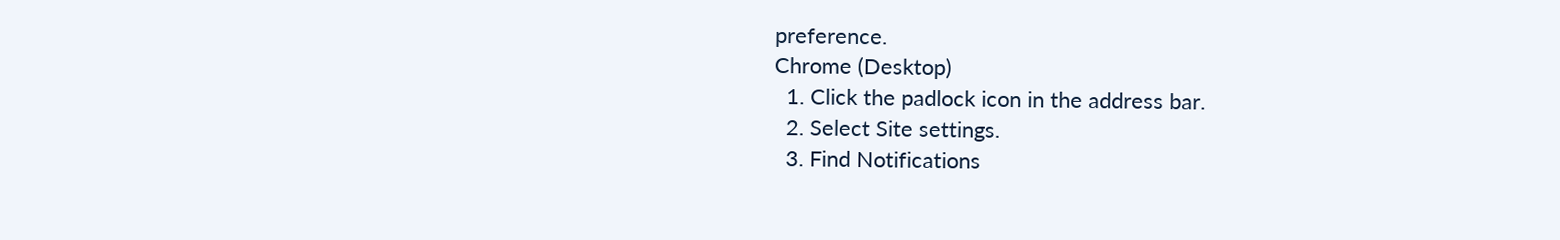preference.
Chrome (Desktop)
  1. Click the padlock icon in the address bar.
  2. Select Site settings.
  3. Find Notifications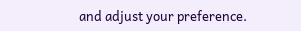and adjust your preference.